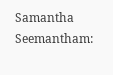Samantha Seemantham: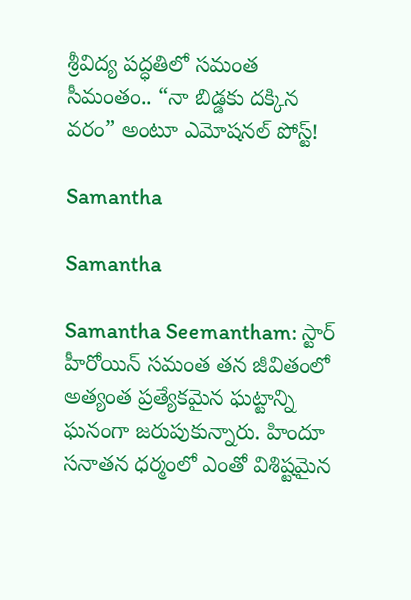శ్రీవిద్య పద్ధతిలో సమంత సీమంతం.. “నా బిడ్డకు దక్కిన వరం” అంటూ ఎమోషనల్ పోస్ట్!

Samantha

Samantha

Samantha Seemantham: స్టార్ హీరోయిన్ సమంత తన జీవితంలో అత్యంత ప్రత్యేకమైన ఘట్టాన్ని ఘనంగా జరుపుకున్నారు. హిందూ సనాతన ధర్మంలో ఎంతో విశిష్టమైన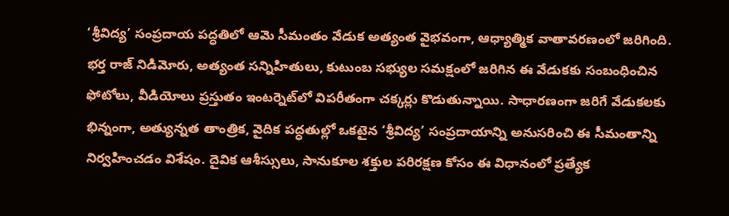‘శ్రీవిద్య’ సంప్రదాయ పద్ధతిలో ఆమె సీమంతం వేడుక అత్యంత వైభవంగా, ఆధ్యాత్మిక వాతావరణంలో జరిగింది. భర్త రాజ్ నిడిమోరు, అత్యంత సన్నిహితులు, కుటుంబ సభ్యుల సమక్షంలో జరిగిన ఈ వేడుకకు సంబంధించిన ఫోటోలు, వీడియోలు ప్రస్తుతం ఇంటర్నెట్‌లో విపరీతంగా చక్కర్లు కొడుతున్నాయి. సాధారణంగా జరిగే వేడుకలకు భిన్నంగా, అత్యున్నత తాంత్రిక, వైదిక పద్ధతుల్లో ఒకటైన ‘శ్రీవిద్య’ సంప్రదాయాన్ని అనుసరించి ఈ సీమంతాన్ని నిర్వహించడం విశేషం. దైవిక ఆశీస్సులు, సానుకూల శక్తుల పరిరక్షణ కోసం ఈ విధానంలో ప్రత్యేక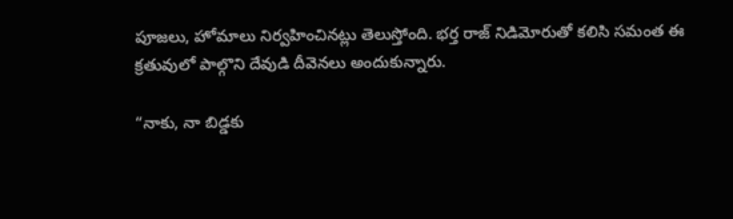పూజలు, హోమాలు నిర్వహించినట్లు తెలుస్తోంది. భర్త రాజ్ నిడిమోరుతో కలిసి సమంత ఈ క్రతువులో పాల్గొని దేవుడి దీవెనలు అందుకున్నారు.

“నాకు, నా బిడ్డకు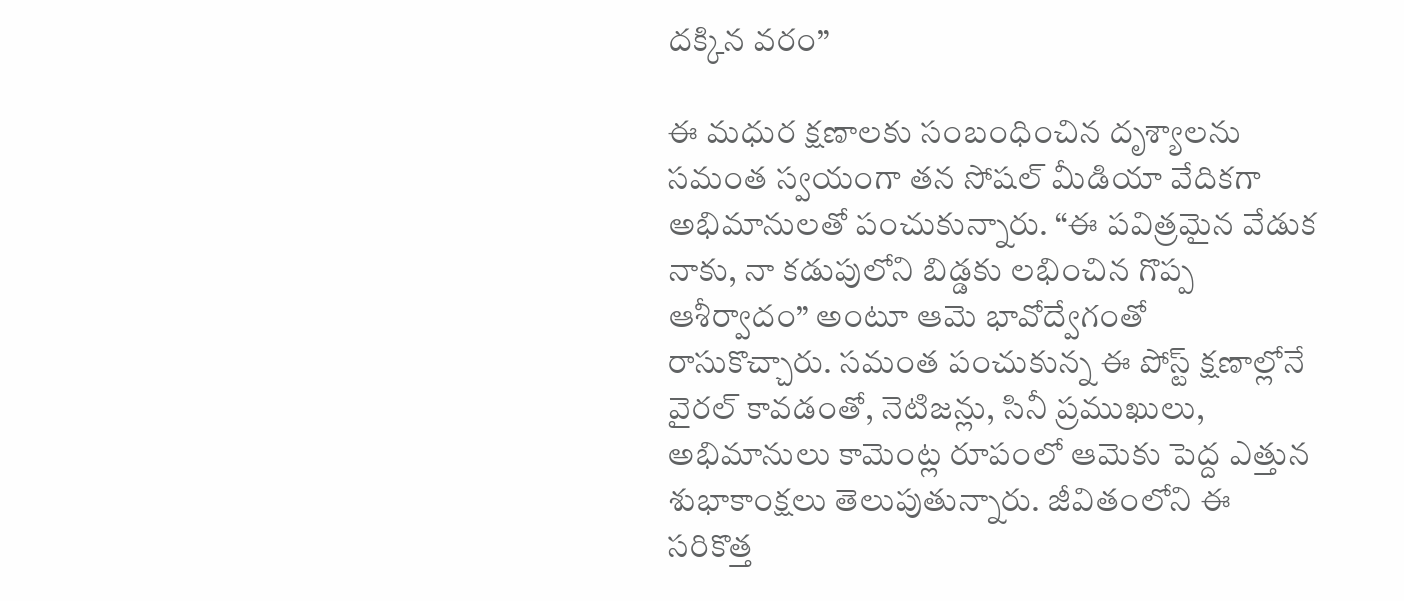దక్కిన వరం”

ఈ మధుర క్షణాలకు సంబంధించిన దృశ్యాలను సమంత స్వయంగా తన సోషల్ మీడియా వేదికగా అభిమానులతో పంచుకున్నారు. “ఈ పవిత్రమైన వేడుక నాకు, నా కడుపులోని బిడ్డకు లభించిన గొప్ప ఆశీర్వాదం” అంటూ ఆమె భావోద్వేగంతో రాసుకొచ్చారు. సమంత పంచుకున్న ఈ పోస్ట్ క్షణాల్లోనే వైరల్ కావడంతో, నెటిజన్లు, సినీ ప్రముఖులు, అభిమానులు కామెంట్ల రూపంలో ఆమెకు పెద్ద ఎత్తున శుభాకాంక్షలు తెలుపుతున్నారు. జీవితంలోని ఈ సరికొత్త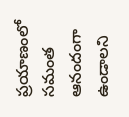ప్రయాణంలో సమంత ఆనందంగా ఉండాలని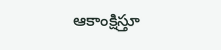ఆకాంక్షిస్తూ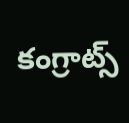కంగ్రాట్స్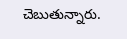చెబుతున్నారు.